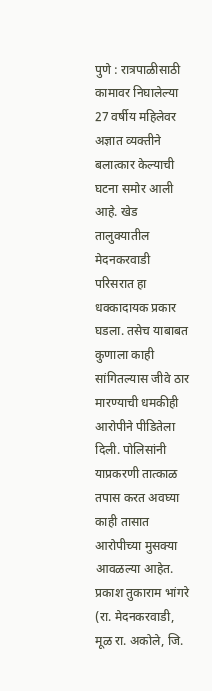पुणे : रात्रपाळीसाठी कामावर निघालेल्या 27 वर्षीय महिलेवर अज्ञात व्यक्तीने बलात्कार केल्याची घटना समोर आली आहे. खेड तालुक्यातील मेदनकरवाडी परिसरात हा धक्कादायक प्रकार घडला. तसेच याबाबत कुणाला काही सांगितल्यास जीवे ठार मारण्याची धमकीही आरोपीने पीडितेला दिली. पोलिसांनी याप्रकरणी तात्काळ तपास करत अवघ्या काही तासात आरोपीच्या मुसक्या आवळल्या आहेत. प्रकाश तुकाराम भांगरे (रा. मेदनकरवाडी, मूळ रा. अकोले, जि.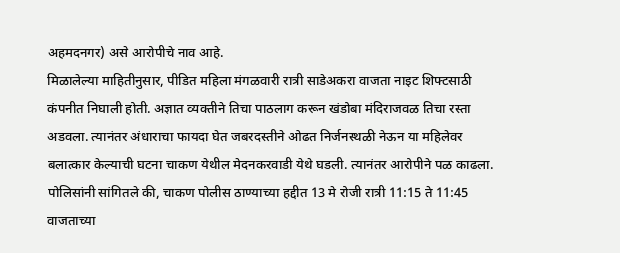अहमदनगर) असे आरोपीचे नाव आहे.
मिळालेल्या माहितीनुसार, पीडित महिला मंगळवारी रात्री साडेअकरा वाजता नाइट शिफ्टसाठी कंपनीत निघाली होती. अज्ञात व्यक्तीने तिचा पाठलाग करून खंडोबा मंदिराजवळ तिचा रस्ता अडवला. त्यानंतर अंधाराचा फायदा घेत जबरदस्तीने ओढत निर्जनस्थळी नेऊन या महिलेवर बलात्कार केल्याची घटना चाकण येथील मेदनकरवाडी येथे घडली. त्यानंतर आरोपीने पळ काढला.
पोलिसांनी सांगितले की, चाकण पोलीस ठाण्याच्या हद्दीत 13 मे रोजी रात्री 11:15 ते 11:45 वाजताच्या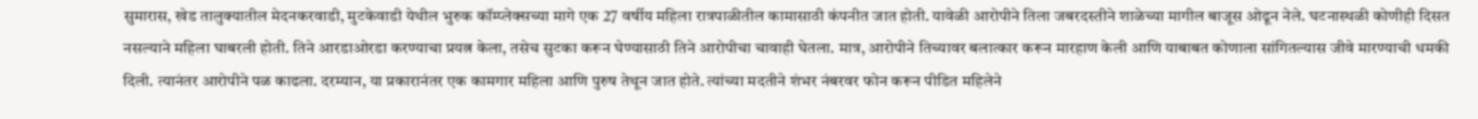सुमारास, खेड तालुक्यातील मेदनकरवाडी, मुटकेवाडी येथील भुरुक कॉम्प्लेक्सच्या मागे एक 27 वर्षीय महिला रात्रपाळीतील कामासाठी कंपनीत जात होती. यावेळी आरोपीने तिला जबरदस्तीने शाळेच्या मागील बाजूस ओढून नेले. घटनास्थळी कोणीही दिसत नसल्याने महिला घाबरली होती. तिने आरडाओरडा करण्याचा प्रयत्न केला, तसेच सुटका करून घेण्यासाठी तिने आरोपीचा चावाही घेतला. मात्र, आरोपीने तिच्यावर बलात्कार करून मारहाण केली आणि याबाबत कोणाला सांगितल्यास जीवे मारण्याची धमकी दिली. त्यानंतर आरोपीने पळ काढला. दरम्यान, या प्रकारानंतर एक कामगार महिला आणि पुरुष तेथून जात होते. त्यांच्या मदतीने शंभर नंबरवर फोन करून पीडित महिलेने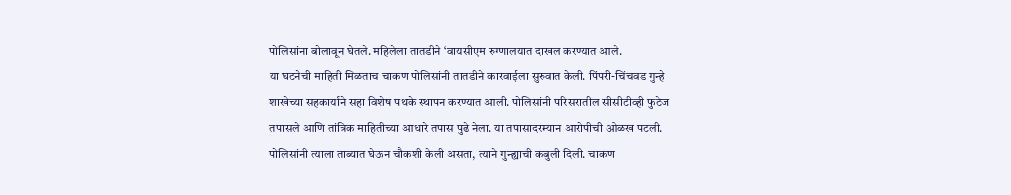पोलिसांना बोलावून घेतले. महिलेला तातडीने ‘वायसीएम रुग्णालयात दाखल करण्यात आले.
या घटनेची माहिती मिळताच चाकण पोलिसांनी तातडीने कारवाईला सुरुवात केली. पिंपरी-चिंचवड गुन्हे शाखेच्या सहकार्याने सहा विशेष पथके स्थापन करण्यात आली. पोलिसांनी परिसरातील सीसीटीव्ही फुटेज तपासले आणि तांत्रिक माहितीच्या आधारे तपास पुढे नेला. या तपासादरम्यान आरोपीची ओळख पटली. पोलिसांनी त्याला ताब्यात घेऊन चौकशी केली असता, त्याने गुन्ह्याची कबुली दिली. चाकण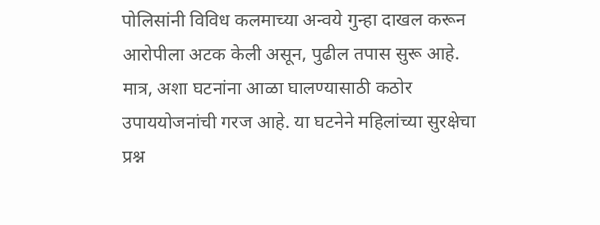पोलिसांनी विविध कलमाच्या अन्वये गुन्हा दाखल करून आरोपीला अटक केली असून, पुढील तपास सुरू आहे. मात्र, अशा घटनांना आळा घालण्यासाठी कठोर उपाययोजनांची गरज आहे. या घटनेने महिलांच्या सुरक्षेचा प्रश्न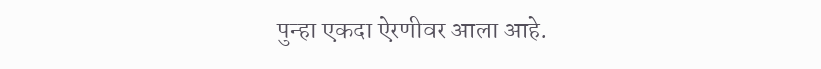पुन्हा एकदा ऐरणीवर आला आहे.